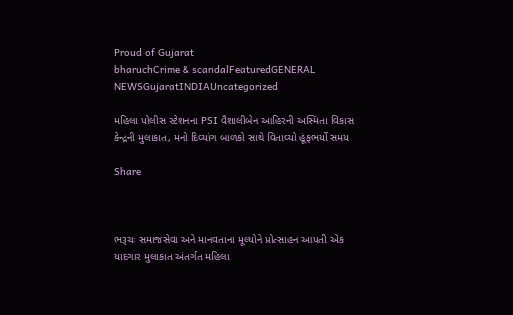Proud of Gujarat
bharuchCrime & scandalFeaturedGENERAL NEWSGujaratINDIAUncategorized

મહિલા પોલીસ સ્ટેશનના PSI વૈશાલીબેન આહિરની અસ્મિતા વિકાસ કેન્દ્રની મુલાકાત, મનો દિવ્યાંગ બાળકો સાથે વિતાવ્યો હૂંફભર્યો સમય

Share



ભરૂચઃ સમાજસેવા અને માનવતાના મૂલ્યોને પ્રોત્સાહન આપતી એક યાદગાર મુલાકાત અંતર્ગત મહિલા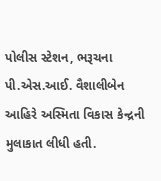પોલીસ સ્ટેશન, ભરૂચના પી.એસ.આઈ. વૈશાલીબેન આહિરે અસ્મિતા વિકાસ કેન્દ્રની મુલાકાત લીધી હતી.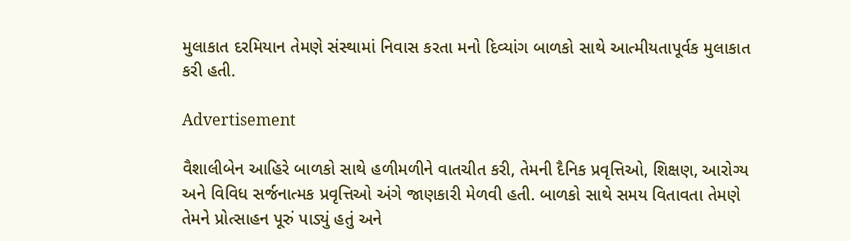મુલાકાત દરમિયાન તેમણે સંસ્થામાં નિવાસ કરતા મનો દિવ્યાંગ બાળકો સાથે આત્મીયતાપૂર્વક મુલાકાત કરી હતી.

Advertisement

વૈશાલીબેન આહિરે બાળકો સાથે હળીમળીને વાતચીત કરી, તેમની દૈનિક પ્રવૃત્તિઓ, શિક્ષણ, આરોગ્ય અને વિવિધ સર્જનાત્મક પ્રવૃત્તિઓ અંગે જાણકારી મેળવી હતી. બાળકો સાથે સમય વિતાવતા તેમણે તેમને પ્રોત્સાહન પૂરું પાડ્યું હતું અને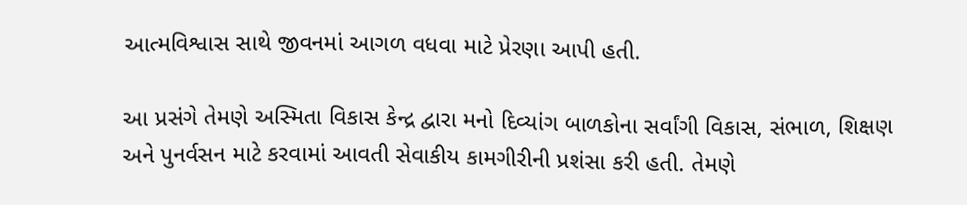આત્મવિશ્વાસ સાથે જીવનમાં આગળ વધવા માટે પ્રેરણા આપી હતી.

આ પ્રસંગે તેમણે અસ્મિતા વિકાસ કેન્દ્ર દ્વારા મનો દિવ્યાંગ બાળકોના સર્વાંગી વિકાસ, સંભાળ, શિક્ષણ અને પુનર્વસન માટે કરવામાં આવતી સેવાકીય કામગીરીની પ્રશંસા કરી હતી. તેમણે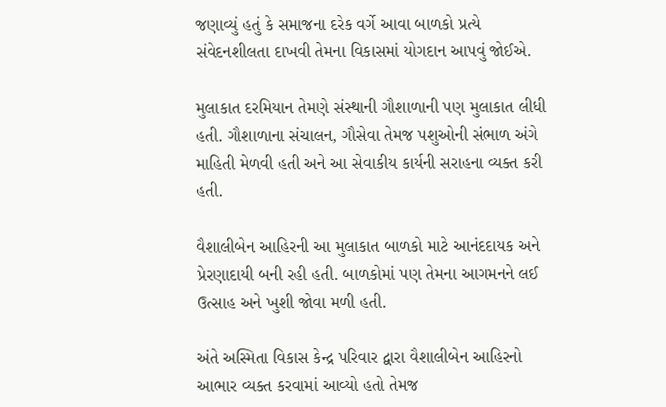જણાવ્યું હતું કે સમાજના દરેક વર્ગે આવા બાળકો પ્રત્યે સંવેદનશીલતા દાખવી તેમના વિકાસમાં યોગદાન આપવું જોઈએ.

મુલાકાત દરમિયાન તેમણે સંસ્થાની ગૌશાળાની પણ મુલાકાત લીધી હતી. ગૌશાળાના સંચાલન, ગૌસેવા તેમજ પશુઓની સંભાળ અંગે માહિતી મેળવી હતી અને આ સેવાકીય કાર્યની સરાહના વ્યક્ત કરી હતી.

વૈશાલીબેન આહિરની આ મુલાકાત બાળકો માટે આનંદદાયક અને પ્રેરણાદાયી બની રહી હતી. બાળકોમાં પણ તેમના આગમનને લઈ ઉત્સાહ અને ખુશી જોવા મળી હતી.

અંતે અસ્મિતા વિકાસ કેન્દ્ર પરિવાર દ્વારા વૈશાલીબેન આહિરનો આભાર વ્યક્ત કરવામાં આવ્યો હતો તેમજ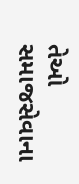તેઓ સમાજસેવાના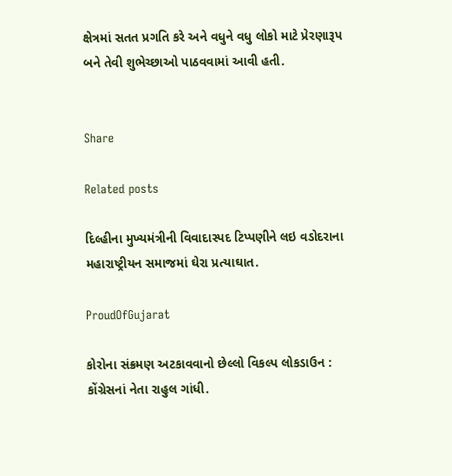ક્ષેત્રમાં સતત પ્રગતિ કરે અને વધુને વધુ લોકો માટે પ્રેરણારૂપ બને તેવી શુભેચ્છાઓ પાઠવવામાં આવી હતી.


Share

Related posts

દિલ્હીના મુખ્યમંત્રીની વિવાદાસ્પદ ટિપ્પણીને લઇ વડોદરાના મહારાષ્ટ્રીયન સમાજમાં ઘેરા પ્રત્યાઘાત.

ProudOfGujarat

કોરોના સંક્રમણ અટકાવવાનો છેલ્લો વિકલ્પ લોકડાઉન : કોંગ્રેસનાં નેતા રાહુલ ગાંધી.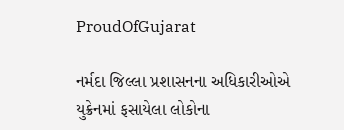ProudOfGujarat

નર્મદા જિલ્લા પ્રશાસનના અધિકારીઓએ યુક્રેનમાં ફસાયેલા લોકોના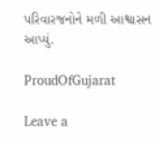પરિવારજનોને મળી આશ્વાસન આપ્યું.

ProudOfGujarat

Leave a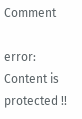Comment

error: Content is protected !!